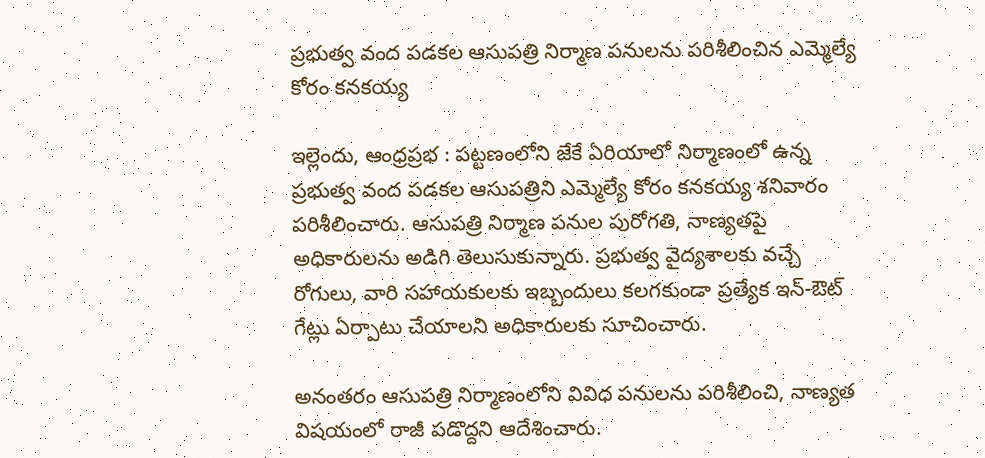ప్రభుత్వ వంద పడకల ఆసుపత్రి నిర్మాణ పనులను పరిశీలించిన ఎమ్మెల్యే కోరం కనకయ్య

ఇల్లెందు, ఆంధ్రప్రభ : పట్టణంలోని జేకే ఏరియాలో నిర్మాణంలో ఉన్న ప్రభుత్వ వంద పడకల ఆసుపత్రిని ఎమ్మెల్యే కోరం కనకయ్య శనివారం పరిశీలించారు. ఆసుపత్రి నిర్మాణ పనుల పురోగతి, నాణ్యతపై అధికారులను అడిగి తెలుసుకున్నారు. ప్రభుత్వ వైద్యశాలకు వచ్చే రోగులు, వారి సహాయకులకు ఇబ్బందులు కలగకుండా ప్రత్యేక ఇన్-ఔట్ గేట్లు ఏర్పాటు చేయాలని అధికారులకు సూచించారు.

అనంతరం ఆసుపత్రి నిర్మాణంలోని వివిధ పనులను పరిశీలించి, నాణ్యత విషయంలో రాజీ పడొద్దని ఆదేశించారు.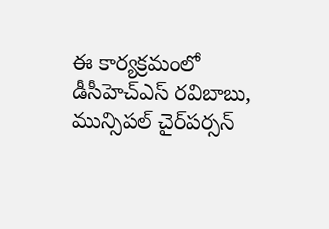ఈ కార్యక్రమంలో డీసీహెచ్‌ఎస్ రవిబాబు, మున్సిపల్ చైర్‌పర్సన్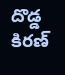దొడ్డ కిరణ్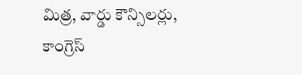మిత్ర, వార్డు కౌన్సిలర్లు, కాంగ్రెస్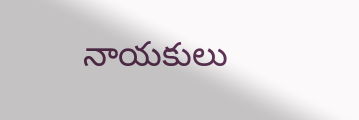నాయకులు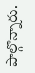పాల్గొన్నారు.